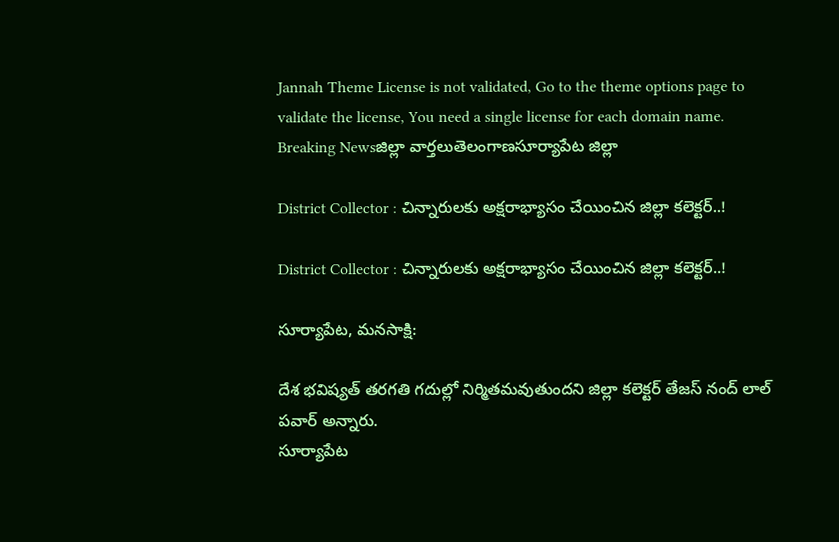Jannah Theme License is not validated, Go to the theme options page to validate the license, You need a single license for each domain name.
Breaking Newsజిల్లా వార్తలుతెలంగాణసూర్యాపేట జిల్లా

District Collector : చిన్నారులకు అక్షరాభ్యాసం చేయించిన జిల్లా కలెక్టర్..!

District Collector : చిన్నారులకు అక్షరాభ్యాసం చేయించిన జిల్లా కలెక్టర్..!

సూర్యాపేట, మనసాక్షి:

దేశ భవిష్యత్ తరగతి గదుల్లో నిర్మితమవుతుందని జిల్లా కలెక్టర్ తేజస్ నంద్ లాల్ పవార్ అన్నారు.
సూర్యాపేట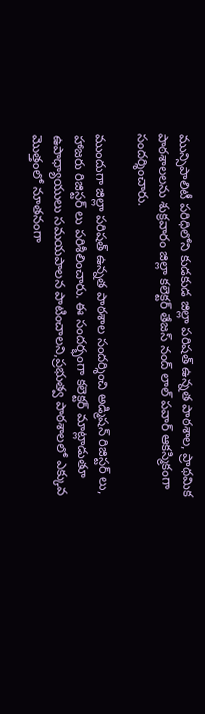మున్సిపాలిటీ పరిధిలోని కుడకుడ జిల్లా పరిషత్ ఉన్నత పాఠశాల, ప్రాథమిక పాఠశాలలను శుక్రవారం జిల్లా కలెక్టర్ తేజస్ నంద్ లాల్ పవార్ ఆకస్మికంగా సందర్శించారు.

ముందుగా జిల్లా పరిషత్ ఉన్నత పాఠశాల సందర్శించి అడ్మిషన్ రిజిస్టర్ లు, హాజరు రిజిస్టర్ లు పరిశీలించారు. ఈ సందర్భంగా కలెక్టర్ మాట్లాడుతూ ఉపాధ్యాయులు సమయపాలన పాటించాలని,ప్రభుత్వ పాఠశాలలో ఎక్కువ మొత్తంలో నూతనంగా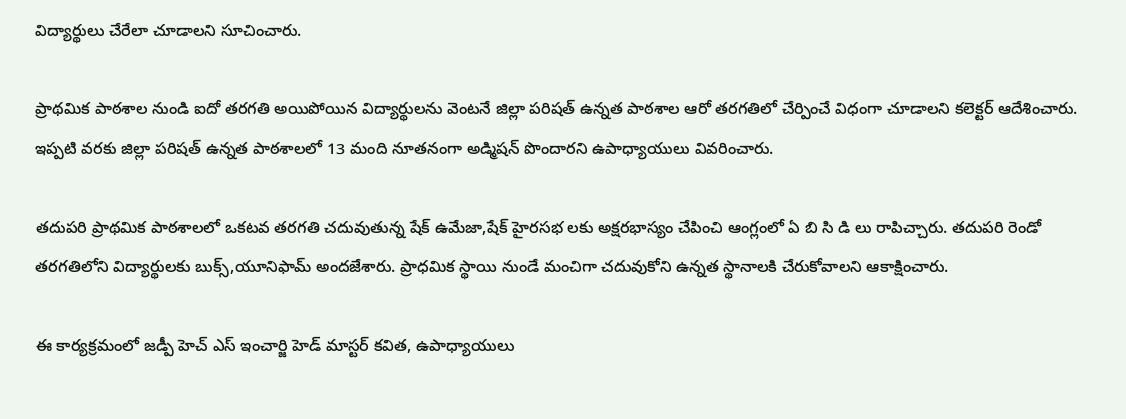విద్యార్థులు చేరేలా చూడాలని సూచించారు.

ప్రాథమిక పాఠశాల నుండి ఐదో తరగతి అయిపోయిన విద్యార్థులను వెంటనే జిల్లా పరిషత్ ఉన్నత పాఠశాల ఆరో తరగతిలో చేర్పించే విధంగా చూడాలని కలెక్టర్ ఆదేశించారు. ఇప్పటి వరకు జిల్లా పరిషత్ ఉన్నత పాఠశాలలో 13 మంది నూతనంగా అడ్మిషన్ పొందారని ఉపాధ్యాయులు వివరించారు.

తదుపరి ప్రాథమిక పాఠశాలలో ఒకటవ తరగతి చదువుతున్న షేక్ ఉమేజా,షేక్ హైరసభ లకు అక్షరభాస్యం చేపించి ఆంగ్లంలో ఏ బి సి డి లు రాపిచ్చారు. తదుపరి రెండో తరగతిలోని విద్యార్థులకు బుక్స్,యూనిఫామ్ అందజేశారు. ప్రాధమిక స్థాయి నుండే మంచిగా చదువుకోని ఉన్నత స్థానాలకి చేరుకోవాలని ఆకాక్షించారు.

ఈ కార్యక్రమంలో జడ్పీ హెచ్ ఎస్ ఇంచార్జి హెడ్ మాస్టర్ కవిత, ఉపాధ్యాయులు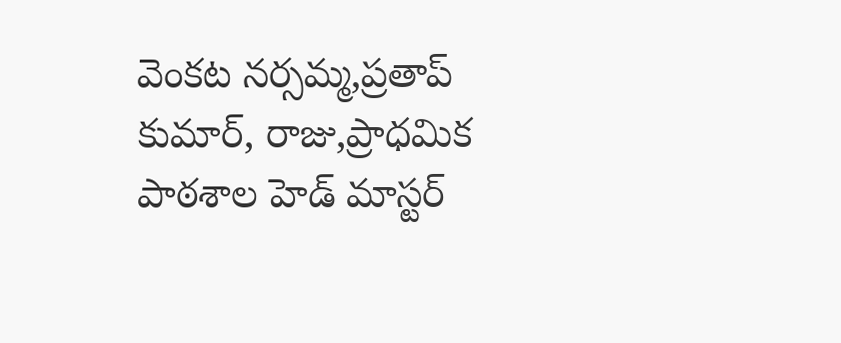వెంకట నర్సమ్మ,ప్రతాప్ కుమార్, రాజు,ప్రాధమిక పాఠశాల హెడ్ మాస్టర్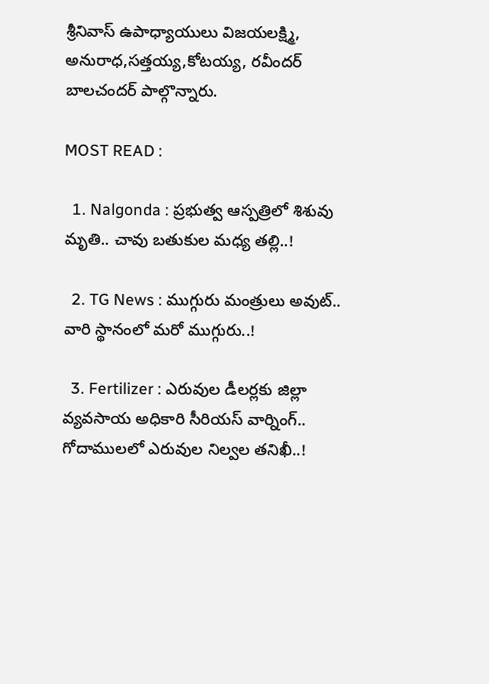శ్రీనివాస్ ఉపాధ్యాయులు విజయలక్ష్మి, అనురాధ,సత్తయ్య,కోటయ్య, రవీందర్ బాలచందర్ పాల్గొన్నారు.

MOST READ :

  1. Nalgonda : ప్రభుత్వ ఆస్పత్రిలో శిశువు మృతి.. చావు బతుకుల మధ్య తల్లి..!

  2. TG News : ముగ్గురు మంత్రులు అవుట్.. వారి స్థానంలో మరో ముగ్గురు..!

  3. Fertilizer : ఎరువుల డీలర్లకు జిల్లా వ్యవసాయ అధికారి సీరియస్ వార్నింగ్.. గోదాములలో ఎరువుల నిల్వల తనిఖీ..!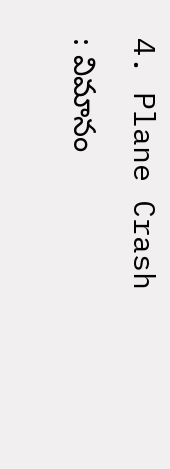4. Plane Crash : విమానం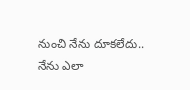నుంచి నేను దూకలేదు.. నేను ఎలా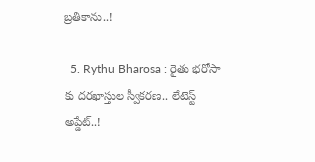బ్రతికాను..!

  5. Rythu Bharosa : రైతు భరోసా కు దరఖాస్తుల స్వీకరణ.. లేటెస్ట్ అప్డేట్..!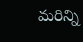మరిన్ని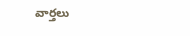వార్తలు